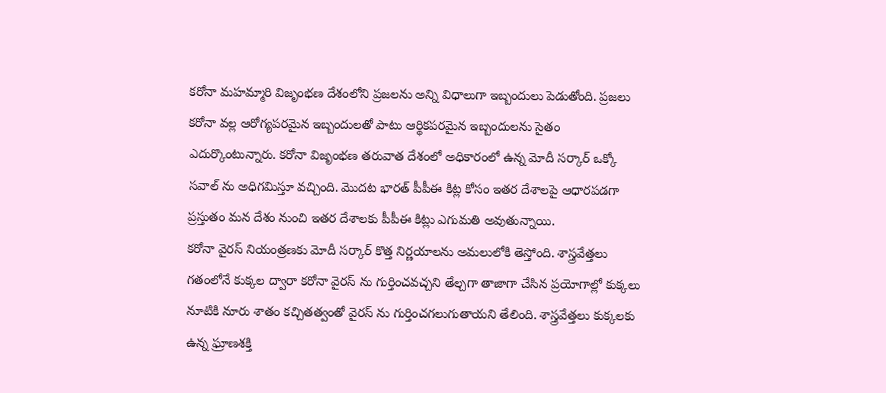కరోనా మహమ్మారి విజృంభణ దేశంలోని ప్రజలను అన్ని విధాలుగా ఇబ్బందులు పెడుతోంది. ప్రజలు కరోనా వల్ల ఆరోగ్యపరమైన ఇబ్బందులతో పాటు ఆర్థికపరమైన ఇబ్బందులను సైతం ఎదుర్కొంటున్నారు. కరోనా విజృంభణ తరువాత దేశంలో అధికారంలో ఉన్న మోదీ సర్కార్ ఒక్కో సవాల్ ను అధిగమిస్తూ వచ్చింది. మొదట భారత్ పీపీఈ కిట్ల కోసం ఇతర దేశాలపై ఆధారపడగా ప్రస్తుతం మన దేశం నుంచి ఇతర దేశాలకు పీపీఈ కిట్లు ఎగుమతి అవుతున్నాయి.
కరోనా వైరస్ నియంత్రణకు మోదీ సర్కార్ కొత్త నిర్ణయాలను అమలులోకి తెస్తోంది. శాస్త్రవేత్తలు గతంలోనే కుక్కల ద్వారా కరోనా వైరస్ ను గుర్తించవచ్చని తేల్చగా తాజాగా చేసిన ప్రయోగాల్లో కుక్కలు నూటికి నూరు శాతం కచ్చితత్వంతో వైరస్ ను గుర్తించగలుగుతాయని తేలింది. శాస్త్రవేత్తలు కుక్కలకు ఉన్న ఘ్రాణశక్తి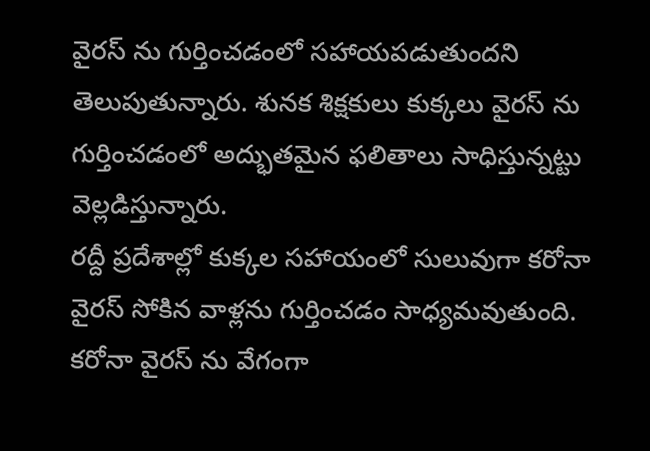వైరస్ ను గుర్తించడంలో సహాయపడుతుందని తెలుపుతున్నారు. శునక శిక్షకులు కుక్కలు వైరస్ ను గుర్తించడంలో అద్భుతమైన ఫలితాలు సాధిస్తున్నట్టు వెల్లడిస్తున్నారు.
రద్దీ ప్రదేశాల్లో కుక్కల సహాయంలో సులువుగా కరోనా వైరస్ సోకిన వాళ్లను గుర్తించడం సాధ్యమవుతుంది. కరోనా వైరస్ ను వేగంగా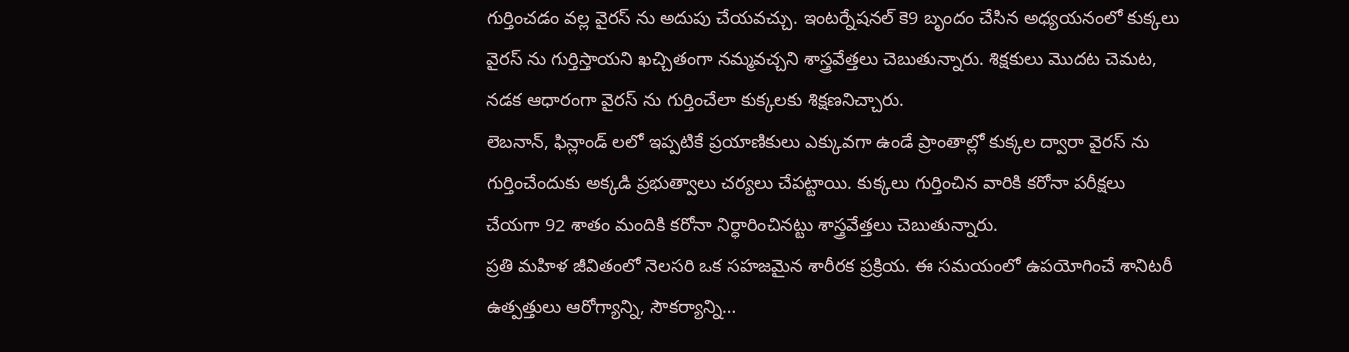గుర్తించడం వల్ల వైరస్ ను అదుపు చేయవచ్చు. ఇంటర్నేషనల్ కె9 బృందం చేసిన అధ్యయనంలో కుక్కలు వైరస్ ను గుర్తిస్తాయని ఖచ్చితంగా నమ్మవచ్చని శాస్త్రవేత్తలు చెబుతున్నారు. శిక్షకులు మొదట చెమట, నడక ఆధారంగా వైరస్ ను గుర్తించేలా కుక్కలకు శిక్షణనిచ్చారు.
లెబనాన్, ఫిన్లాండ్ లలో ఇప్పటికే ప్రయాణికులు ఎక్కువగా ఉండే ప్రాంతాల్లో కుక్కల ద్వారా వైరస్ ను గుర్తించేందుకు అక్కడి ప్రభుత్వాలు చర్యలు చేపట్టాయి. కుక్కలు గుర్తించిన వారికి కరోనా పరీక్షలు చేయగా 92 శాతం మందికి కరోనా నిర్ధారించినట్టు శాస్త్రవేత్తలు చెబుతున్నారు.
ప్రతి మహిళ జీవితంలో నెలసరి ఒక సహజమైన శారీరక ప్రక్రియ. ఈ సమయంలో ఉపయోగించే శానిటరీ ఉత్పత్తులు ఆరోగ్యాన్ని, సౌకర్యాన్ని…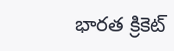భారత క్రికెట్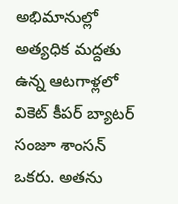అభిమానుల్లో అత్యధిక మద్దతు ఉన్న ఆటగాళ్లలో వికెట్ కీపర్ బ్యాటర్ సంజూ శాంసన్ ఒకరు. అతను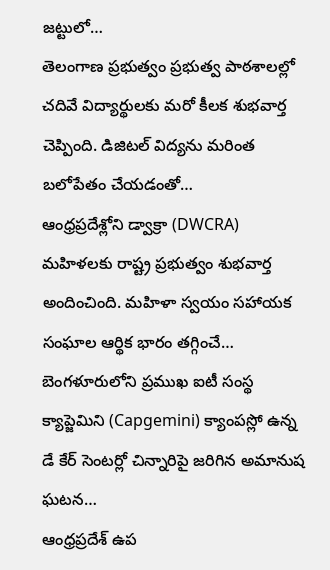జట్టులో…
తెలంగాణ ప్రభుత్వం ప్రభుత్వ పాఠశాలల్లో చదివే విద్యార్థులకు మరో కీలక శుభవార్త చెప్పింది. డిజిటల్ విద్యను మరింత బలోపేతం చేయడంతో…
ఆంధ్రప్రదేశ్లోని డ్వాక్రా (DWCRA) మహిళలకు రాష్ట్ర ప్రభుత్వం శుభవార్త అందించింది. మహిళా స్వయం సహాయక సంఘాల ఆర్థిక భారం తగ్గించే…
బెంగళూరులోని ప్రముఖ ఐటీ సంస్థ క్యాప్జెమిని (Capgemini) క్యాంపస్లో ఉన్న డే కేర్ సెంటర్లో చిన్నారిపై జరిగిన అమానుష ఘటన…
ఆంధ్రప్రదేశ్ ఉప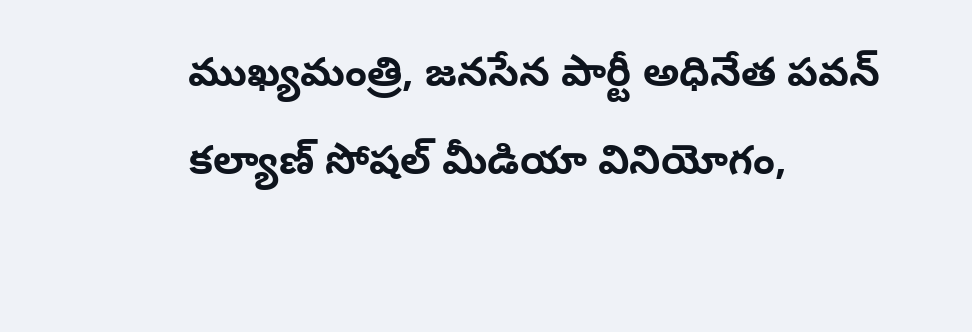ముఖ్యమంత్రి, జనసేన పార్టీ అధినేత పవన్ కల్యాణ్ సోషల్ మీడియా వినియోగం,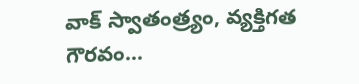వాక్ స్వాతంత్ర్యం, వ్యక్తిగత గౌరవం…